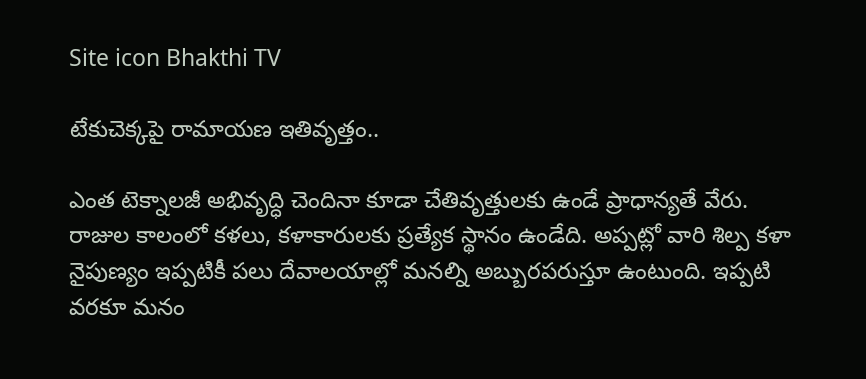Site icon Bhakthi TV

టేకుచెక్కపై రామాయణ ఇతివృత్తం..

ఎంత టెక్నాలజీ అభివృద్ధి చెందినా కూడా చేతివృత్తులకు ఉండే ప్రాధాన్యతే వేరు. రాజుల కాలంలో కళలు, కళాకారులకు ప్రత్యేక స్థానం ఉండేది. అప్పట్లో వారి శిల్ప కళా నైపుణ్యం ఇప్పటికీ పలు దేవాలయాల్లో మనల్ని అబ్బురపరుస్తూ ఉంటుంది. ఇప్పటి వరకూ మనం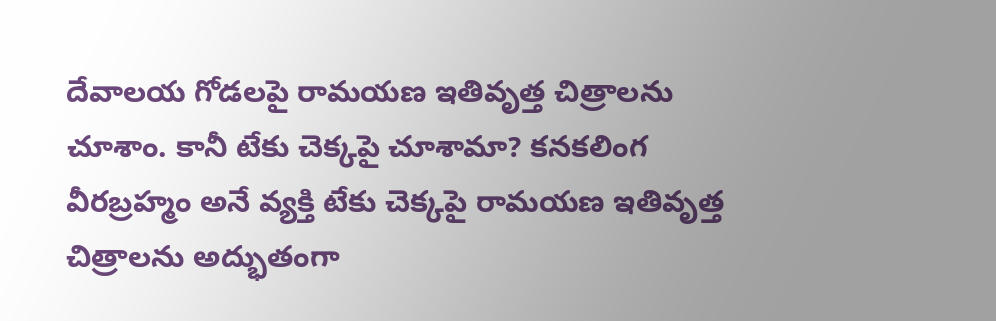దేవాలయ గోడలపై రామయణ ఇతివృత్త చిత్రాలను చూశాం. కానీ టేకు చెక్కపై చూశామా? కనకలింగ వీరబ్రహ్మం అనే వ్యక్తి టేకు చెక్కపై రామయణ ఇతివృత్త చిత్రాలను అద్భుతంగా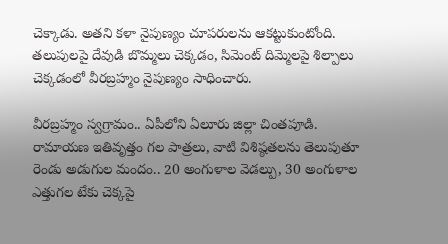చెక్కాడు. అతని కళా నైపుణ్యం చూపరులను ఆకట్టుకుంటోంది. తలుపులపై దేవుడి బొమ్మలు చెక్కడం, సిమెంట్‌ దిమ్మెలపై శిల్పాలు చెక్కడంలో వీరబ్రహ్మం నైపుణ్యం సాధించారు.

వీరబ్రహ్మం స్వగ్రామం.. ఏపీలోని ఏలూరు జిల్లా చింతపూడి. రామాయణ ఇతివృత్తం గల పాత్రలు, వాటి విశిష్ఠతలను తెలుపుతూ రెండు అడుగుల మందం.. 20 అంగుళాల వెడల్పు, 30 అంగుళాల ఎత్తుగల టేకు చెక్కపై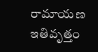రామాయణ ఇతివృత్తం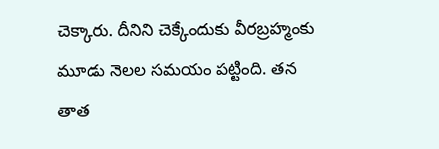చెక్కారు. దీనిని చెక్కేందుకు వీరబ్రహ్మంకు మూడు నెలల సమయం పట్టింది. తన తాత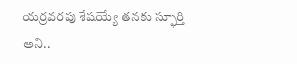యర్రవరపు శేషయ్యే తనకు స్ఫూర్తి అని..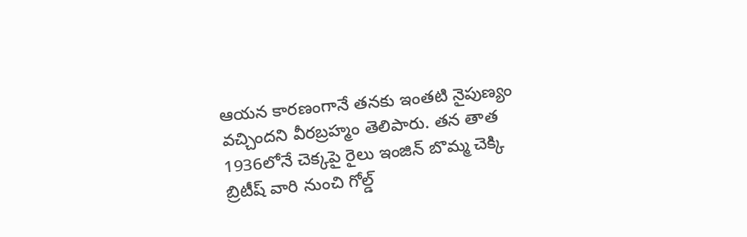ఆయన కారణంగానే తనకు ఇంతటి నైపుణ్యం వచ్చిందని వీరబ్రహ్మం తెలిపారు. తన తాత 1936లోనే చెక్కపై రైలు ఇంజిన్ బొమ్మ చెక్కి బ్రిటీష్ వారి నుంచి గోల్డ్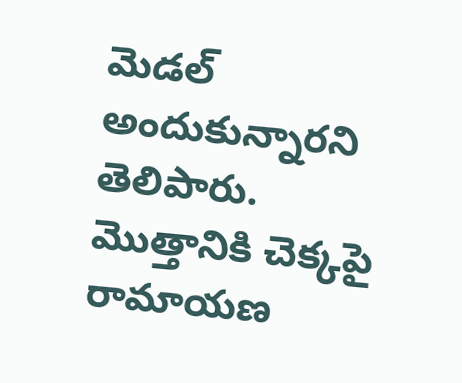మెడల్ అందుకున్నారని తెలిపారు. మొత్తానికి చెక్కపై రామాయణ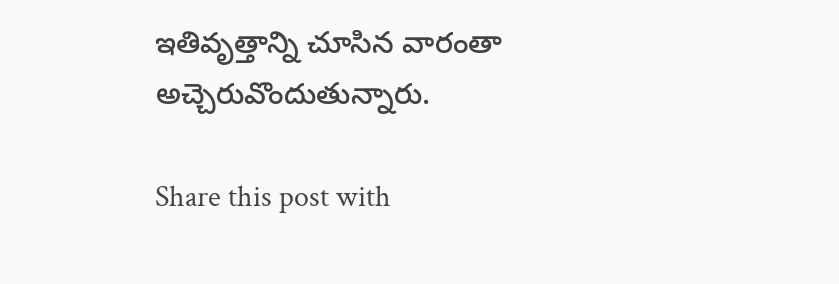ఇతివృత్తాన్ని చూసిన వారంతా అచ్చెరువొందుతున్నారు.

Share this post with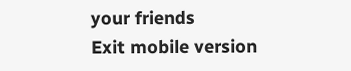your friends
Exit mobile version